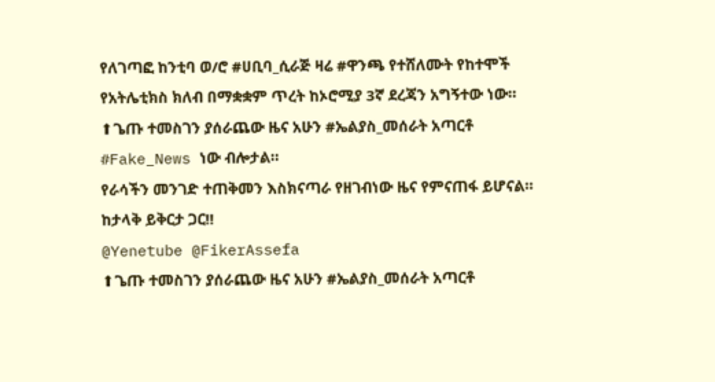የለገጣፎ ከንቲባ ወ/ሮ #ሀቢባ_ሲራጅ ዛሬ #ዋንጫ የተሸለሙት የከተሞች የአትሌቲክስ ክለብ በማቋቋም ጥረት ከኦሮሚያ 3ኛ ደረጃን አግኝተው ነው።
⬆ጌጡ ተመስገን ያሰራጨው ዜና አሁን #ኤልያስ_መሰራት አጣርቶ #Fake_News ነው ብሎታል።
የራሳችን መንገድ ተጠቅመን እስክናጣራ የዘገብነው ዜና የምናጠፋ ይሆናል።
ከታላቅ ይቅርታ ጋር‼
@Yenetube @FikerAssefa
⬆ጌጡ ተመስገን ያሰራጨው ዜና አሁን #ኤልያስ_መሰራት አጣርቶ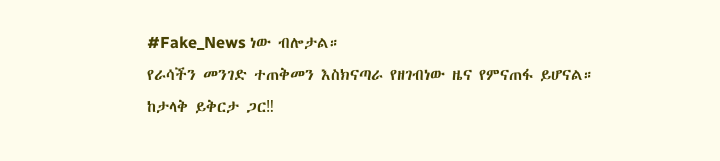#Fake_News ነው ብሎታል።
የራሳችን መንገድ ተጠቅመን እስክናጣራ የዘገብነው ዜና የምናጠፋ ይሆናል።
ከታላቅ ይቅርታ ጋር‼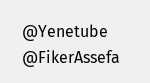@Yenetube @FikerAssefa